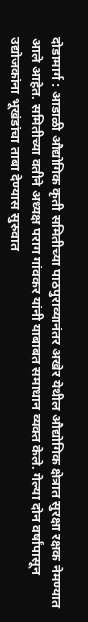दोडामार्ग : आडाळी औद्योगिक कृती समितीच्या पाठपुराव्यानंतर अखेर येथील औद्योगिक क्षेत्रात सुरक्षा रक्षक नेमण्यात आले आहेत. समितीच्या वतीने अध्यक्ष पराग गांवकर यांनी याबाबत समाधान व्यक्त केले. गेल्या दोन वर्षांपासून उद्योजकांना भूखंडांचा ताबा देण्यास सुरुवात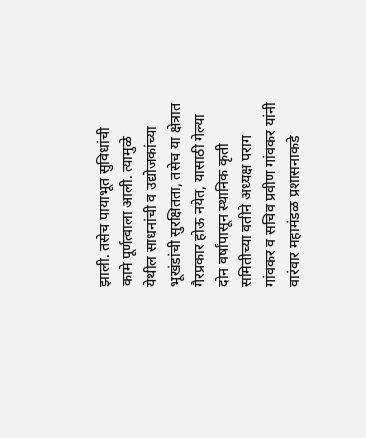झाली. तसेच पायाभूत सुविधांची कामे पूर्णत्वाला आली. त्यामुळे येथील साधनांची व उद्योजकांच्या भूखंडांची सुरक्षितता, तसेच या क्षेत्रात गैरप्रकार होऊ नयेत, यासाठी गेल्या दोन वर्षांपासून स्थानिक कृती समितीच्या वतीने अध्यक्ष पराग गांवकर व सचिव प्रवीण गांवकर यांनी वारंवार महामंडळ प्रशासनाकडे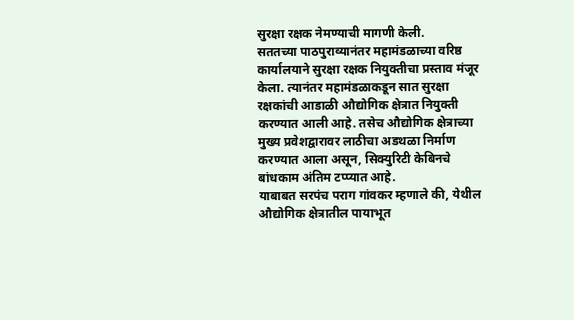सुरक्षा रक्षक नेमण्याची मागणी केली.
सततच्या पाठपुराव्यानंतर महामंडळाच्या वरिष्ठ कार्यालयाने सुरक्षा रक्षक नियुक्तीचा प्रस्ताव मंजूर केला. त्यानंतर महामंडळाकडून सात सुरक्षा रक्षकांची आडाळी औद्योगिक क्षेत्रात नियुक्ती करण्यात आली आहे. तसेच औद्योगिक क्षेत्राच्या मुख्य प्रवेशद्वारावर लाठीचा अडथळा निर्माण करण्यात आला असून, सिक्युरिटी केबिनचे बांधकाम अंतिम टप्प्यात आहे.
याबाबत सरपंच पराग गांवकर म्हणाले की, येथील औद्योगिक क्षेत्रातील पायाभूत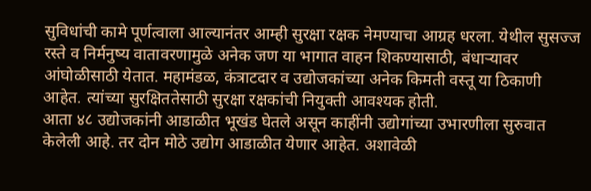सुविधांची कामे पूर्णत्वाला आल्यानंतर आम्ही सुरक्षा रक्षक नेमण्याचा आग्रह धरला. येथील सुसज्ज रस्ते व निर्मनुष्य वातावरणामुळे अनेक जण या भागात वाहन शिकण्यासाठी, बंधाऱ्यावर आंघोळीसाठी येतात. महामंडळ, कंत्राटदार व उद्योजकांच्या अनेक किमती वस्तू या ठिकाणी आहेत. त्यांच्या सुरक्षिततेसाठी सुरक्षा रक्षकांची नियुक्ती आवश्यक होती.
आता ४८ उद्योजकांनी आडाळीत भूखंड घेतले असून काहींनी उद्योगांच्या उभारणीला सुरुवात केलेली आहे. तर दोन मोठे उद्योग आडाळीत येणार आहेत. अशावेळी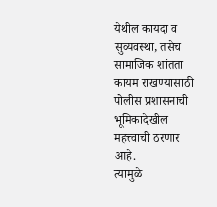येथील कायदा व सुव्यवस्था, तसेच सामाजिक शांतता कायम राखण्यासाठी पोलीस प्रशासनाची भूमिकादेखील महत्त्वाची ठरणार आहे.
त्यामुळे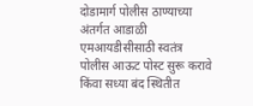दोडामार्ग पोलीस ठाण्याच्या अंतर्गत आडाळी एमआयडीसीसाठी स्वतंत्र पोलीस आऊट पोस्ट सुरू करावे किंवा सध्या बंद स्थितीत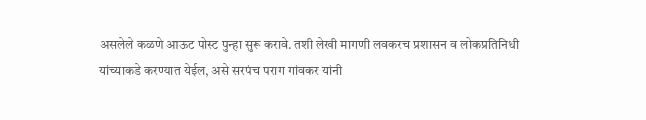असलेले कळणे आऊट पोस्ट पुन्हा सुरू करावे. तशी लेखी मागणी लवकरच प्रशासन व लोकप्रतिनिधी यांच्याकडे करण्यात येईल, असे सरपंच पराग गांवकर यांनी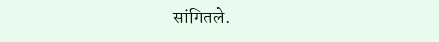सांगितले.